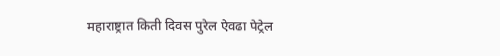महाराष्ट्रात किती दिवस पुरेल ऐवढा पेट्रेल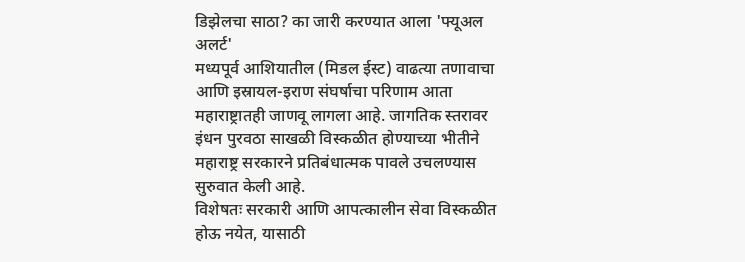डिझेलचा साठा? का जारी करण्यात आला 'फ्यूअल अलर्ट'
मध्यपूर्व आशियातील (मिडल ईस्ट) वाढत्या तणावाचा आणि इस्रायल-इराण संघर्षाचा परिणाम आता महाराष्ट्रातही जाणवू लागला आहे. जागतिक स्तरावर इंधन पुरवठा साखळी विस्कळीत होण्याच्या भीतीने महाराष्ट्र सरकारने प्रतिबंधात्मक पावले उचलण्यास सुरुवात केली आहे.
विशेषतः सरकारी आणि आपत्कालीन सेवा विस्कळीत होऊ नयेत, यासाठी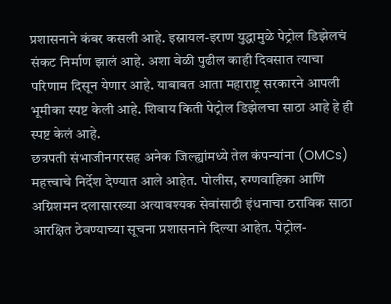प्रशासनाने कंबर कसली आहे. इस्रायल-इराण युद्धामुळे पेट्रोल डिझेलचं संकट निर्माण झालं आहे. अशा वेळी पुढील काही दिवसात त्याचा परिणाम दिसून येणार आहे. याबाबत आता महाराष्ट्र सरकारने आपली भूमीका स्पष्ट केली आहे. शिवाय किती पेट्रोल डिझेलचा साठा आहे हे ही स्पष्ट केलं आहे.
छत्रपती संभाजीनगरसह अनेक जिल्ह्यांमध्ये तेल कंपन्यांना (OMCs) महत्त्वाचे निर्देश देण्यात आले आहेत. पोलीस, रुग्णवाहिका आणि अग्निशमन दलासारख्या अत्यावश्यक सेवांसाठी इंधनाचा ठराविक साठा आरक्षित ठेवण्याच्या सूचना प्रशासनाने दिल्या आहेत. पेट्रोल-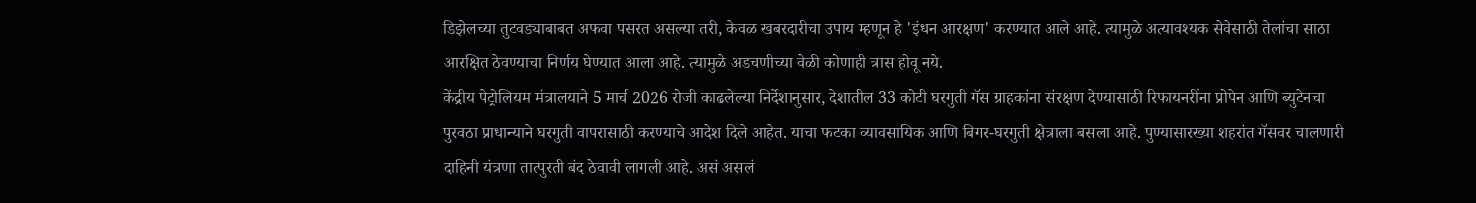डिझेलच्या तुटवड्याबाबत अफवा पसरत असल्या तरी, केवळ खबरदारीचा उपाय म्हणून हे 'इंधन आरक्षण' करण्यात आले आहे. त्यामुळे अत्यावश्यक सेवेसाठी तेलांचा साठा आरक्षित ठेवण्याचा निर्णय घेण्यात आला आहे. त्यामुळे अडचणीच्या वेळी कोणाही त्रास होवू नये.
केंद्रीय पेट्रोलियम मंत्रालयाने 5 मार्च 2026 रोजी काढलेल्या निर्देशानुसार, देशातील 33 कोटी घरगुती गॅस ग्राहकांना संरक्षण देण्यासाठी रिफायनरींना प्रोपेन आणि ब्युटेनचा पुरवठा प्राधान्याने घरगुती वापरासाठी करण्याचे आदेश दिले आहेत. याचा फटका व्यावसायिक आणि बिगर-घरगुती क्षेत्राला बसला आहे. पुण्यासारख्या शहरांत गॅसवर चालणारी दाहिनी यंत्रणा तात्पुरती बंद ठेवावी लागली आहे. असं असलं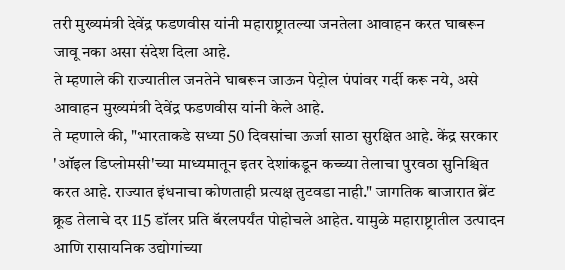तरी मुख्यमंत्री देवेंद्र फडणवीस यांनी महाराष्ट्रातल्या जनतेला आवाहन करत घाबरून जावू नका असा संदेश दिला आहे.
ते म्हणाले की राज्यातील जनतेने घाबरून जाऊन पेट्रोल पंपांवर गर्दी करू नये, असे आवाहन मुख्यमंत्री देवेंद्र फडणवीस यांनी केले आहे.
ते म्हणाले की, "भारताकडे सध्या 50 दिवसांचा ऊर्जा साठा सुरक्षित आहे. केंद्र सरकार 'ऑइल डिप्लोमसी'च्या माध्यमातून इतर देशांकडून कच्च्या तेलाचा पुरवठा सुनिश्चित करत आहे. राज्यात इंधनाचा कोणताही प्रत्यक्ष तुटवडा नाही." जागतिक बाजारात ब्रेंट क्रूड तेलाचे दर 115 डॉलर प्रति बॅरलपर्यंत पोहोचले आहेत. यामुळे महाराष्ट्रातील उत्पादन आणि रासायनिक उद्योगांच्या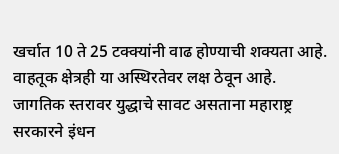खर्चात 10 ते 25 टक्क्यांनी वाढ होण्याची शक्यता आहे. वाहतूक क्षेत्रही या अस्थिरतेवर लक्ष ठेवून आहे.
जागतिक स्तरावर युद्धाचे सावट असताना महाराष्ट्र सरकारने इंधन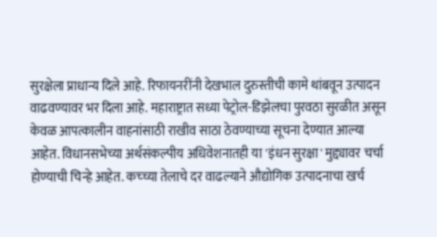सुरक्षेला प्राधान्य दिले आहे. रिफायनरींनी देखभाल दुरुस्तीची कामे थांबवून उत्पादन वाढवण्यावर भर दिला आहे. महाराष्ट्रात सध्या पेट्रोल-डिझेलचा पुरवठा सुरळीत असून केवळ आपत्कालीन वाहनांसाठी राखीव साठा ठेवण्याच्या सूचना देण्यात आल्या आहेत. विधानसभेच्या अर्थसंकल्पीय अधिवेशनातही या 'इंधन सुरक्षा' मुद्द्यावर चर्चा होण्याची चिन्हे आहेत. कच्च्या तेलाचे दर वाढल्याने औद्योगिक उत्पादनाचा खर्च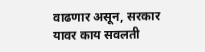वाढणार असून, सरकार यावर काय सवलती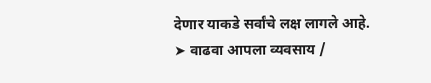देणार याकडे सर्वांचे लक्ष लागले आहे.
➤ वाढवा आपला व्यवसाय /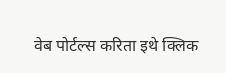वेब पोर्टल्स करिता इथे क्लिक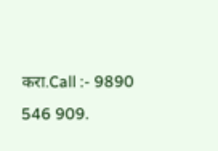करा.Call :- 9890 546 909.